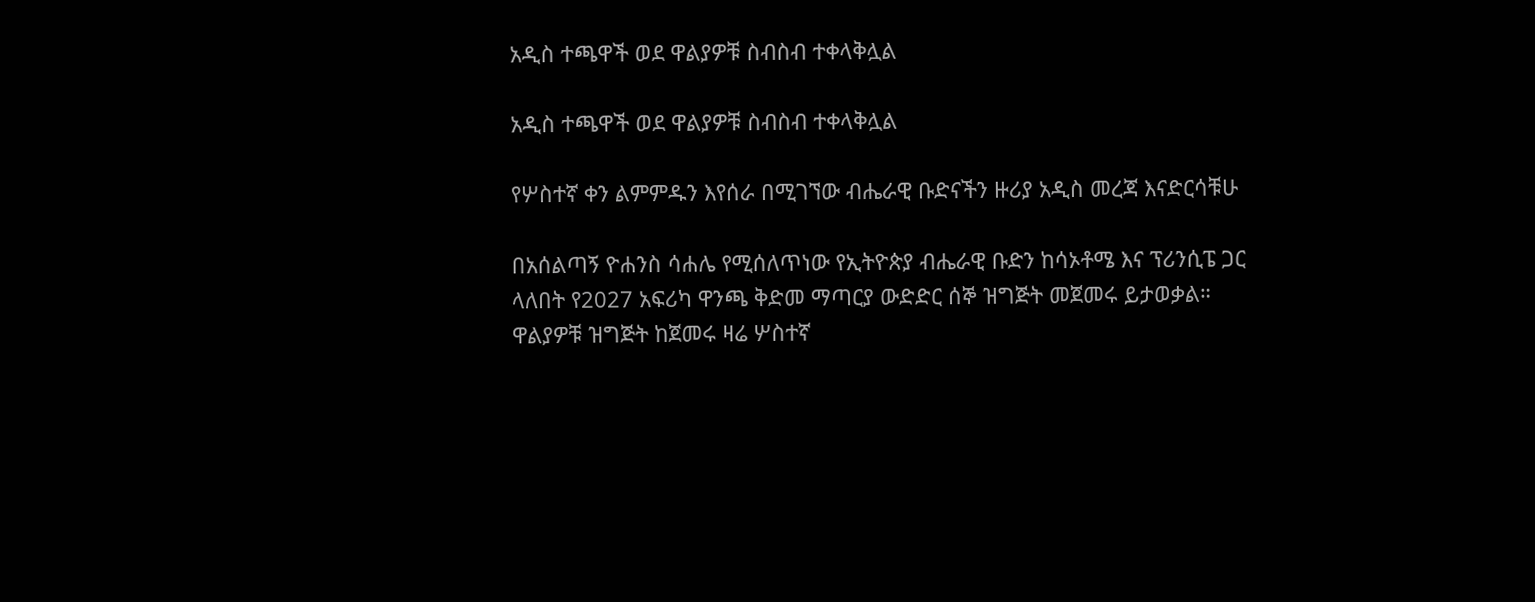አዲስ ተጫዋች ወደ ዋልያዎቹ ስብስብ ተቀላቅሏል

አዲስ ተጫዋች ወደ ዋልያዎቹ ስብስብ ተቀላቅሏል

የሦስተኛ ቀን ልምምዱን እየሰራ በሚገኘው ብሔራዊ ቡድናችን ዙሪያ አዲስ መረጃ እናድርሳቹሁ

በአሰልጣኝ ዮሐንስ ሳሐሌ የሚሰለጥነው የኢትዮጵያ ብሔራዊ ቡድን ከሳኦቶሜ እና ፕሪንሲፔ ጋር ላለበት የ2027 አፍሪካ ዋንጫ ቅድመ ማጣርያ ውድድር ሰኞ ዝግጅት መጀመሩ ይታወቃል። ዋልያዎቹ ዝግጅት ከጀመሩ ዛሬ ሦስተኛ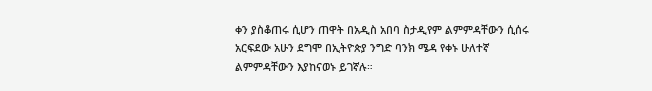ቀን ያስቆጠሩ ሲሆን ጠዋት በአዲስ አበባ ስታዲየም ልምምዳቸውን ሲሰሩ አርፍደው አሁን ደግሞ በኢትዮጵያ ንግድ ባንክ ሜዳ የቀኑ ሁለተኛ ልምምዳቸውን እያከናወኑ ይገኛሉ።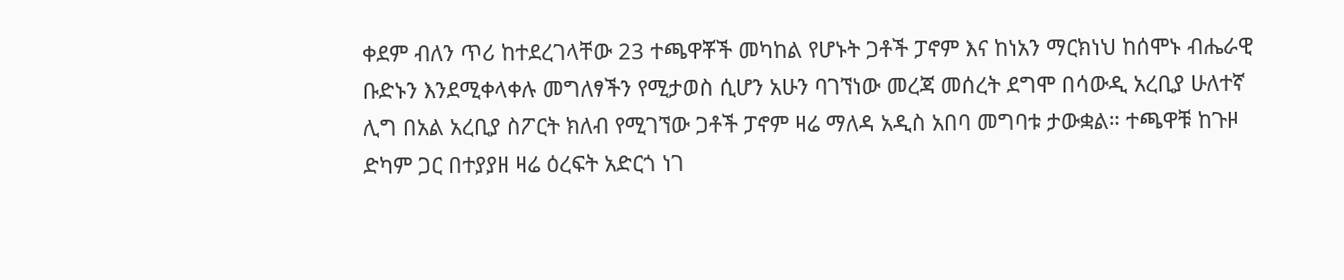ቀደም ብለን ጥሪ ከተደረገላቸው 23 ተጫዋቾች መካከል የሆኑት ጋቶች ፓኖም እና ከነአን ማርክነህ ከሰሞኑ ብሔራዊ ቡድኑን እንደሚቀላቀሉ መግለፃችን የሚታወስ ሲሆን አሁን ባገኘነው መረጃ መሰረት ደግሞ በሳውዲ አረቢያ ሁለተኛ ሊግ በአል አረቢያ ስፖርት ክለብ የሚገኘው ጋቶች ፓኖም ዛሬ ማለዳ አዲስ አበባ መግባቱ ታውቋል። ተጫዋቹ ከጉዞ ድካም ጋር በተያያዘ ዛሬ ዕረፍት አድርጎ ነገ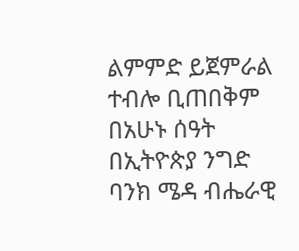ልምምድ ይጀምራል ተብሎ ቢጠበቅም በአሁኑ ሰዓት በኢትዮጵያ ንግድ ባንክ ሜዳ ብሔራዊ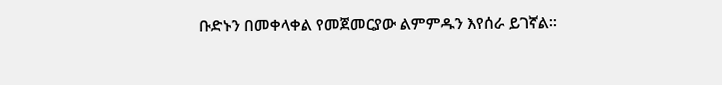ቡድኑን በመቀላቀል የመጀመርያው ልምምዱን እየሰራ ይገኛል።